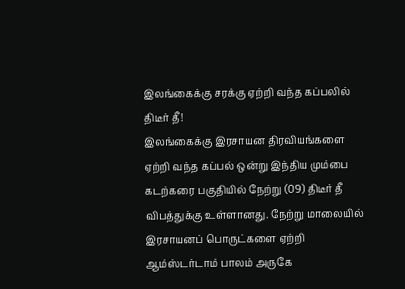இலங்கைக்கு சரக்கு ஏற்றி வந்த கப்பலில் திடீர் தீ!
இலங்கைக்கு இரசாயன திரவியங்களை ஏற்றி வந்த கப்பல் ஒன்று இந்திய மும்பை கடற்கரை பகுதியில் நேற்று (09) திடீர் தீ விபத்துக்கு உள்ளானது. நேற்று மாலையில் இரசாயனப் பொருட்களை ஏற்றி ஆம்ஸ்டர்டாம் பாலம் அருகே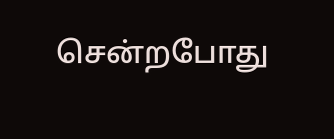சென்றபோது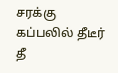சரக்கு கப்பலில் தீடீர் தீ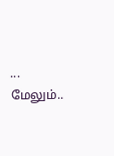...
மேலும்..